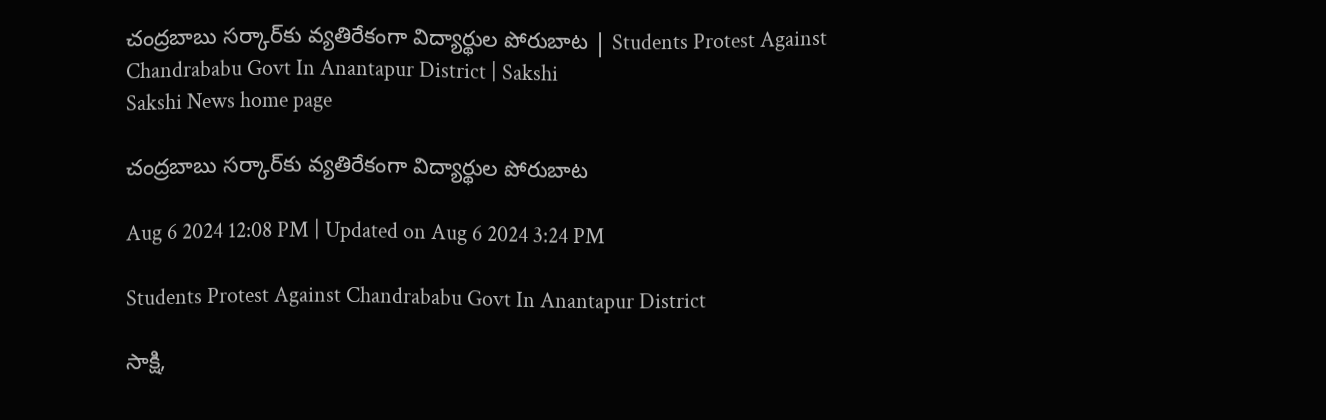చంద్రబాబు సర్కార్‌కు వ్యతిరేకంగా విద్యార్థుల పోరుబాట | Students Protest Against Chandrababu Govt In Anantapur District | Sakshi
Sakshi News home page

చంద్రబాబు సర్కార్‌కు వ్యతిరేకంగా విద్యార్థుల పోరుబాట

Aug 6 2024 12:08 PM | Updated on Aug 6 2024 3:24 PM

Students Protest Against Chandrababu Govt In Anantapur District

సాక్షి,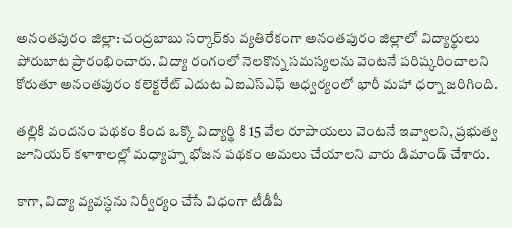అనంతపురం జిల్లా: చంద్రబాబు సర్కార్‌కు వ్యతిరేకంగా అనంతపురం జిల్లాలో విద్యార్థులు పోరుబాట ప్రారంభించారు. విద్యా రంగంలో నెలకొన్న సమస్యలను వెంటనే పరిష్కరించాలని కోరుతూ అనంతపురం కలెక్టరేట్ ఎదుట ఏఐఎస్ఎఫ్ ఆధ్వర్యంలో భారీ మహా ధర్నా జరిగింది.

తల్లికి వందనం పథకం కింద ఒక్కొ విద్యార్థి కి 15 వేల రూపాయలు వెంటనే ఇవ్వాలని, ప్రభుత్వ జూనియర్ కళాశాలల్లో మధ్యాహ్న భోజన పథకం అమలు చేయాలని వారు డిమాండ్ చేశారు.

కాగా, విద్యా వ్యవస్ధను నిర్వీర్యం చేసే విధంగా టీడీపీ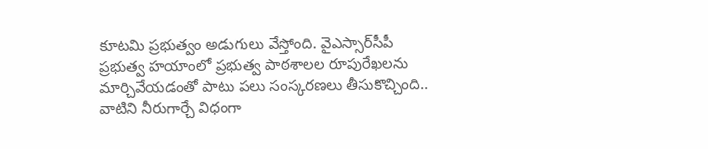కూటమి ప్రభుత్వం అడుగులు వేస్తోంది. వైఎస్సార్‌సీపీ ప్రభుత్వ హయాంలో ప్రభుత్వ పాఠశాలల రూపురేఖలను మార్చివేయడంతో పాటు పలు సంస్కరణలు తీసుకొచ్చింది.. వాటిని నీరుగార్చే విధంగా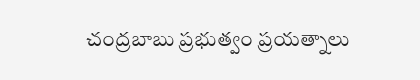చంద్రబాబు ప్రభుత్వం ప్రయత్నాలు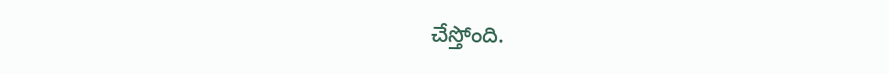చేస్తోంది.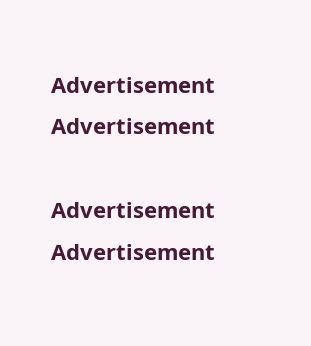Advertisement
Advertisement

Advertisement
Advertisement